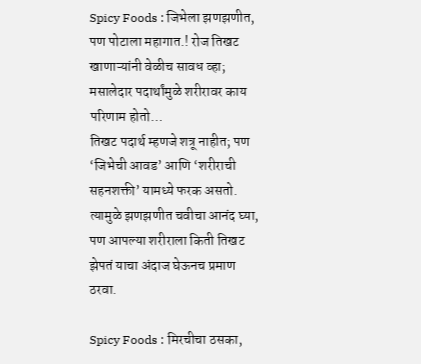Spicy Foods : जिभेला झणझणीत, पण पोटाला महागात.! रोज तिखट खाणाऱ्यांनी वेळीच सावध व्हा; मसालेदार पदार्थांमुळे शरीरावर काय परिणाम होतो…
तिखट पदार्थ म्हणजे शत्रू नाहीत; पण ‘जिभेची आवड’ आणि ‘शरीराची सहनशक्ती’ यामध्ये फरक असतो. त्यामुळे झणझणीत चवीचा आनंद घ्या, पण आपल्या शरीराला किती तिखट झेपतं याचा अंदाज घेऊनच प्रमाण ठरवा.

Spicy Foods : मिरचीचा ठसका,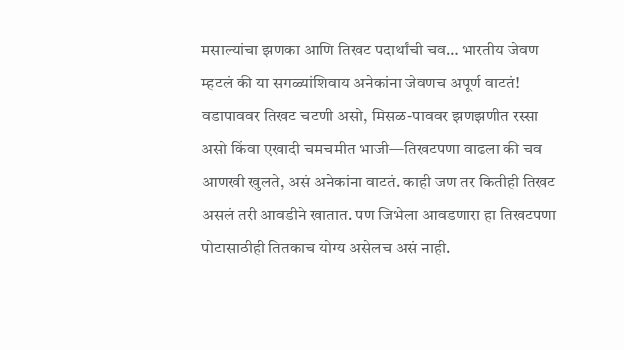मसाल्यांचा झणका आणि तिखट पदार्थांची चव… भारतीय जेवण म्हटलं की या सगळ्यांशिवाय अनेकांना जेवणच अपूर्ण वाटतं! वडापाववर तिखट चटणी असो, मिसळ-पाववर झणझणीत रस्सा असो किंवा एखादी चमचमीत भाजी—तिखटपणा वाढला की चव आणखी खुलते, असं अनेकांना वाटतं. काही जण तर कितीही तिखट असलं तरी आवडीने खातात. पण जिभेला आवडणारा हा तिखटपणा पोटासाठीही तितकाच योग्य असेलच असं नाही.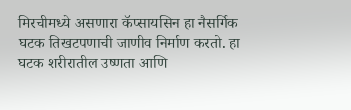मिरचीमध्ये असणारा कॅप्सायसिन हा नैसर्गिक घटक तिखटपणाची जाणीव निर्माण करतो. हा घटक शरीरातील उष्णता आणि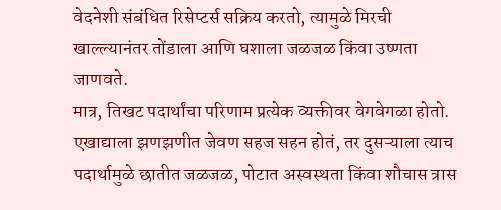वेदनेशी संबंधित रिसेप्टर्स सक्रिय करतो, त्यामुळे मिरची खाल्ल्यानंतर तोंडाला आणि घशाला जळजळ किंवा उष्णता जाणवते.
मात्र, तिखट पदार्थांचा परिणाम प्रत्येक व्यक्तीवर वेगवेगळा होतो. एखाद्याला झणझणीत जेवण सहज सहन होतं, तर दुसऱ्याला त्याच पदार्थामुळे छातीत जळजळ, पोटात अस्वस्थता किंवा शौचास त्रास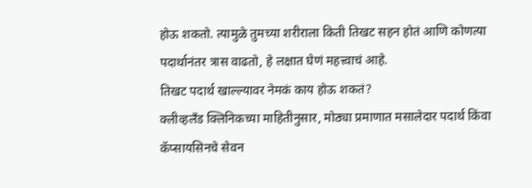होऊ शकतो. त्यामुळे तुमच्या शरीराला किती तिखट सहन होतं आणि कोणत्या पदार्थानंतर त्रास वाढतो, हे लक्षात घेणं महत्त्वाचं आहे.
तिखट पदार्थ खाल्ल्यावर नेमकं काय होऊ शकतं?
क्लीव्हलँड क्लिनिकच्या माहितीनुसार, मोठ्या प्रमाणात मसालेदार पदार्थ किंवा कॅप्सायसिनचे सेवन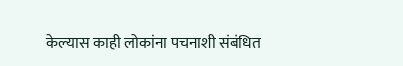केल्यास काही लोकांना पचनाशी संबंधित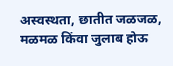अस्वस्थता, छातीत जळजळ, मळमळ किंवा जुलाब होऊ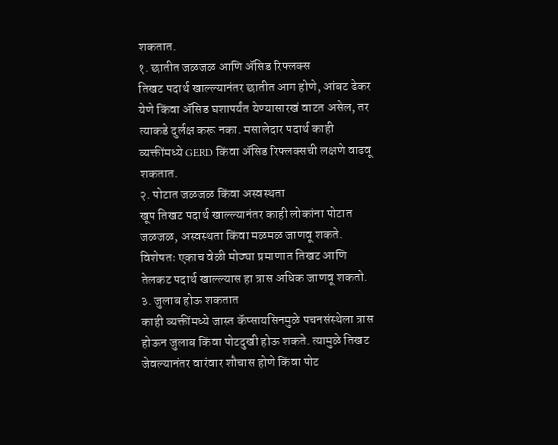शकतात.
१. छातीत जळजळ आणि ॲसिड रिफ्लक्स
तिखट पदार्थ खाल्ल्यानंतर छातीत आग होणे, आंबट ढेकर येणे किंवा ॲसिड घशापर्यंत येण्यासारखं वाटत असेल, तर त्याकडे दुर्लक्ष करू नका. मसालेदार पदार्थ काही व्यक्तींमध्ये GERD किंवा ॲसिड रिफ्लक्सची लक्षणे वाढवू शकतात.
२. पोटात जळजळ किंवा अस्वस्थता
खूप तिखट पदार्थ खाल्ल्यानंतर काही लोकांना पोटात जळजळ, अस्वस्थता किंवा मळमळ जाणवू शकते. विशेषतः एकाच वेळी मोठ्या प्रमाणात तिखट आणि तेलकट पदार्थ खाल्ल्यास हा त्रास अधिक जाणवू शकतो.
३. जुलाब होऊ शकतात
काही व्यक्तींमध्ये जास्त कॅप्सायसिनमुळे पचनसंस्थेला त्रास होऊन जुलाब किंवा पोटदुखी होऊ शकते. त्यामुळे तिखट जेवल्यानंतर वारंवार शौचास होणे किंवा पोट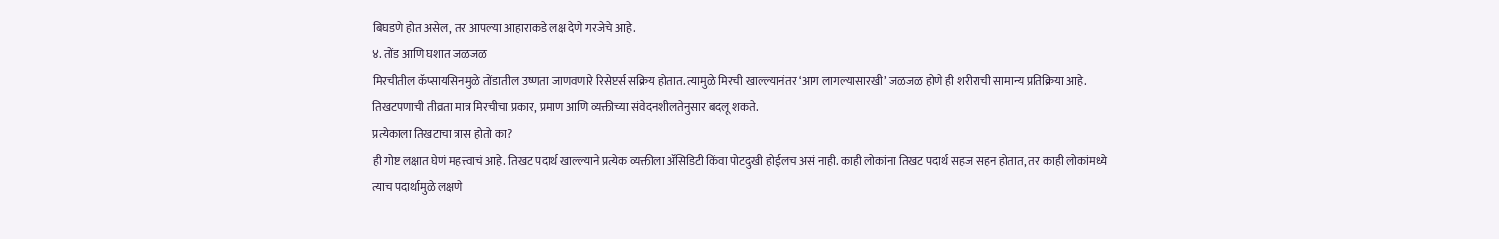बिघडणे होत असेल, तर आपल्या आहाराकडे लक्ष देणे गरजेचे आहे.
४. तोंड आणि घशात जळजळ
मिरचीतील कॅप्सायसिनमुळे तोंडातील उष्णता जाणवणारे रिसेप्टर्स सक्रिय होतात. त्यामुळे मिरची खाल्ल्यानंतर ‘आग लागल्यासारखी’ जळजळ होणे ही शरीराची सामान्य प्रतिक्रिया आहे. तिखटपणाची तीव्रता मात्र मिरचीचा प्रकार, प्रमाण आणि व्यक्तीच्या संवेदनशीलतेनुसार बदलू शकते.
प्रत्येकाला तिखटाचा त्रास होतो का?
ही गोष्ट लक्षात घेणं महत्त्वाचं आहे. तिखट पदार्थ खाल्ल्याने प्रत्येक व्यक्तीला ॲसिडिटी किंवा पोटदुखी होईलच असं नाही. काही लोकांना तिखट पदार्थ सहज सहन होतात, तर काही लोकांमध्ये त्याच पदार्थामुळे लक्षणे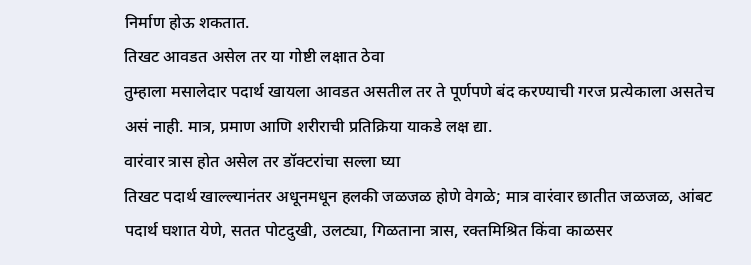निर्माण होऊ शकतात.
तिखट आवडत असेल तर या गोष्टी लक्षात ठेवा
तुम्हाला मसालेदार पदार्थ खायला आवडत असतील तर ते पूर्णपणे बंद करण्याची गरज प्रत्येकाला असतेच असं नाही. मात्र, प्रमाण आणि शरीराची प्रतिक्रिया याकडे लक्ष द्या.
वारंवार त्रास होत असेल तर डॉक्टरांचा सल्ला घ्या
तिखट पदार्थ खाल्ल्यानंतर अधूनमधून हलकी जळजळ होणे वेगळे; मात्र वारंवार छातीत जळजळ, आंबट पदार्थ घशात येणे, सतत पोटदुखी, उलट्या, गिळताना त्रास, रक्तमिश्रित किंवा काळसर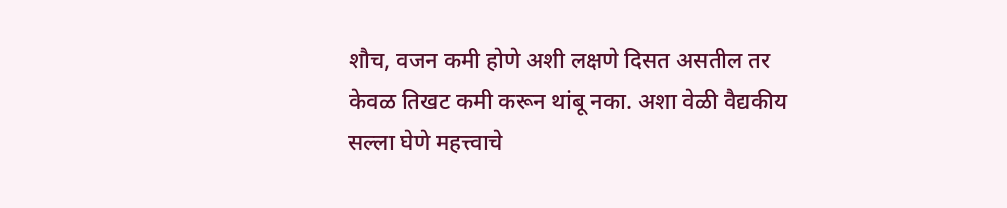शौच, वजन कमी होणे अशी लक्षणे दिसत असतील तर केवळ तिखट कमी करून थांबू नका. अशा वेळी वैद्यकीय सल्ला घेणे महत्त्वाचे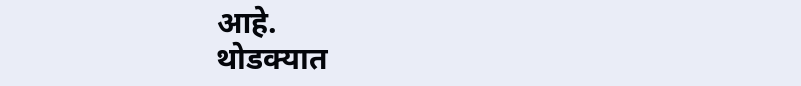आहे.
थोडक्यात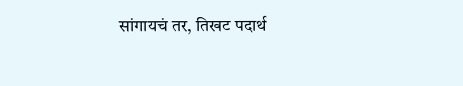सांगायचं तर, तिखट पदार्थ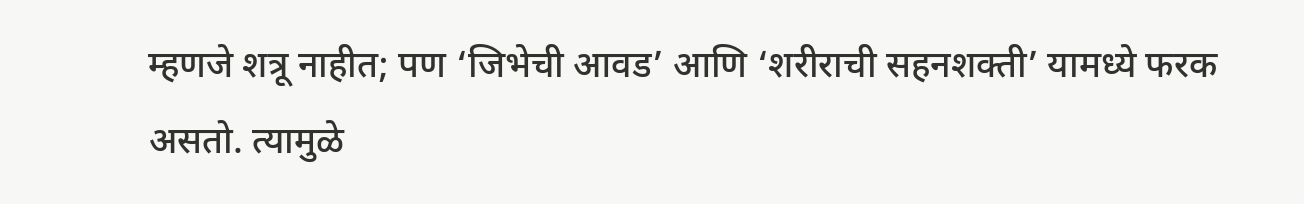म्हणजे शत्रू नाहीत; पण ‘जिभेची आवड’ आणि ‘शरीराची सहनशक्ती’ यामध्ये फरक असतो. त्यामुळे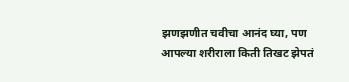झणझणीत चवीचा आनंद घ्या, पण आपल्या शरीराला किती तिखट झेपतं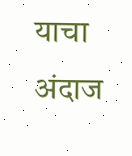याचा अंदाज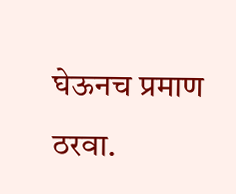घेऊनच प्रमाण ठरवा.